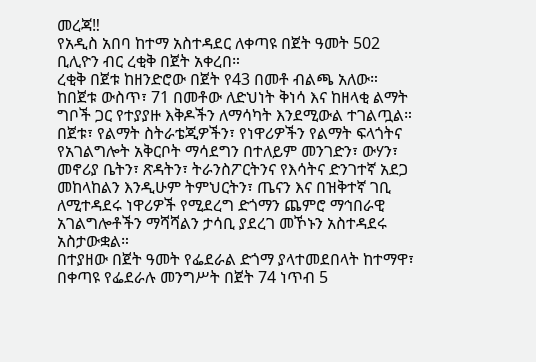መረጃ‼
የአዲስ አበባ ከተማ አስተዳደር ለቀጣዩ በጀት ዓመት 502 ቢሊዮን ብር ረቂቅ በጀት አቀረበ።
ረቂቅ በጀቱ ከዘንድሮው በጀት የ43 በመቶ ብልጫ አለው።
ከበጀቱ ውስጥ፣ 71 በመቶው ለድህነት ቅነሳ እና ከዘላቂ ልማት ግቦች ጋር የተያያዙ እቅዶችን ለማሳካት እንደሚውል ተገልጧል።
በጀቱ፣ የልማት ስትራቴጂዎችን፣ የነዋሪዎችን የልማት ፍላጎትና የአገልግሎት አቅርቦት ማሳደግን በተለይም መንገድን፣ ውሃን፣ መኖሪያ ቤትን፣ ጽዳትን፣ ትራንስፖርትንና የእሳትና ድንገተኛ አደጋ መከላከልን እንዲሁም ትምህርትን፣ ጤናን እና በዝቅተኛ ገቢ ለሚተዳደሩ ነዋሪዎች የሚደረግ ድጎማን ጨምሮ ማኅበራዊ አገልግሎቶችን ማሻሻልን ታሳቢ ያደረገ መኾኑን አስተዳደሩ አስታውቋል።
በተያዘው በጀት ዓመት የፌደራል ድጎማ ያላተመደበላት ከተማዋ፣ በቀጣዩ የፌደራሉ መንግሥት በጀት 74 ነጥብ 5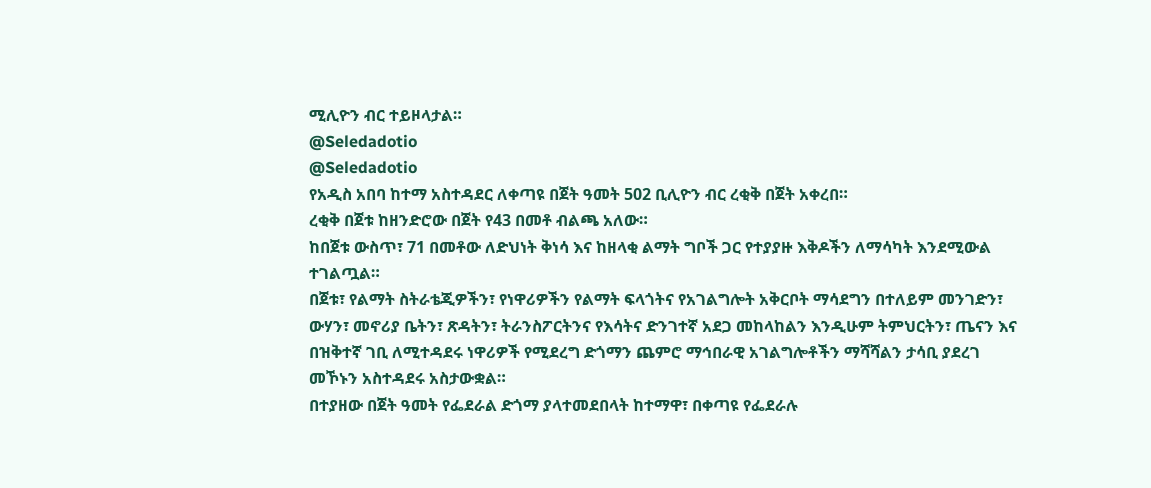ሚሊዮን ብር ተይዞላታል።
@Seledadotio
@Seledadotio
የአዲስ አበባ ከተማ አስተዳደር ለቀጣዩ በጀት ዓመት 502 ቢሊዮን ብር ረቂቅ በጀት አቀረበ።
ረቂቅ በጀቱ ከዘንድሮው በጀት የ43 በመቶ ብልጫ አለው።
ከበጀቱ ውስጥ፣ 71 በመቶው ለድህነት ቅነሳ እና ከዘላቂ ልማት ግቦች ጋር የተያያዙ እቅዶችን ለማሳካት እንደሚውል ተገልጧል።
በጀቱ፣ የልማት ስትራቴጂዎችን፣ የነዋሪዎችን የልማት ፍላጎትና የአገልግሎት አቅርቦት ማሳደግን በተለይም መንገድን፣ ውሃን፣ መኖሪያ ቤትን፣ ጽዳትን፣ ትራንስፖርትንና የእሳትና ድንገተኛ አደጋ መከላከልን እንዲሁም ትምህርትን፣ ጤናን እና በዝቅተኛ ገቢ ለሚተዳደሩ ነዋሪዎች የሚደረግ ድጎማን ጨምሮ ማኅበራዊ አገልግሎቶችን ማሻሻልን ታሳቢ ያደረገ መኾኑን አስተዳደሩ አስታውቋል።
በተያዘው በጀት ዓመት የፌደራል ድጎማ ያላተመደበላት ከተማዋ፣ በቀጣዩ የፌደራሉ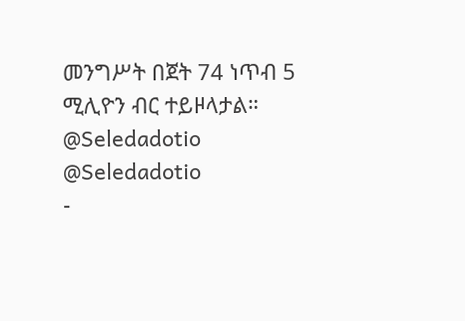መንግሥት በጀት 74 ነጥብ 5 ሚሊዮን ብር ተይዞላታል።
@Seledadotio
@Seledadotio
-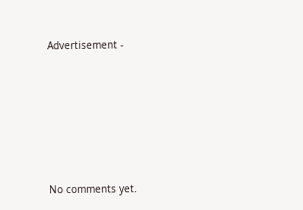Advertisement -








No comments yet.